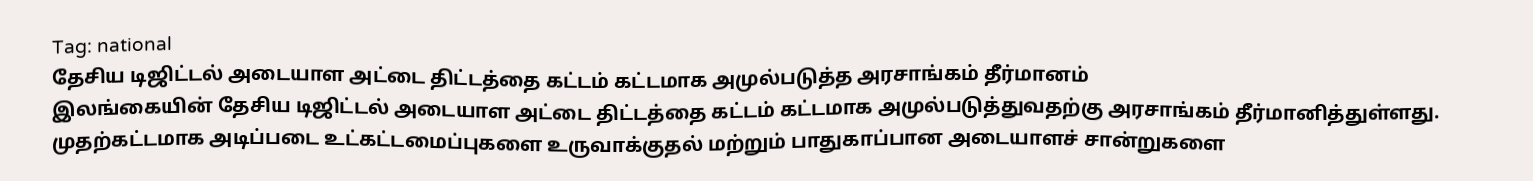Tag: national
தேசிய டிஜிட்டல் அடையாள அட்டை திட்டத்தை கட்டம் கட்டமாக அமுல்படுத்த அரசாங்கம் தீர்மானம்
இலங்கையின் தேசிய டிஜிட்டல் அடையாள அட்டை திட்டத்தை கட்டம் கட்டமாக அமுல்படுத்துவதற்கு அரசாங்கம் தீர்மானித்துள்ளது. முதற்கட்டமாக அடிப்படை உட்கட்டமைப்புகளை உருவாக்குதல் மற்றும் பாதுகாப்பான அடையாளச் சான்றுகளை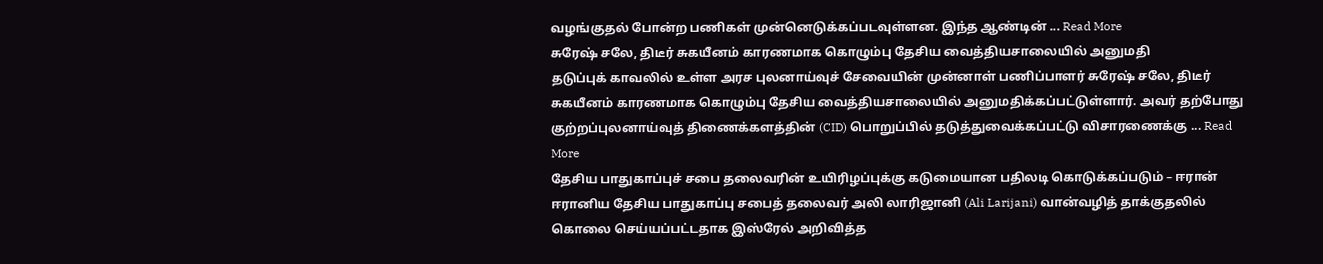வழங்குதல் போன்ற பணிகள் முன்னெடுக்கப்படவுள்ளன. இந்த ஆண்டின் ... Read More
சுரேஷ் சலே, திடீர் சுகயீனம் காரணமாக கொழும்பு தேசிய வைத்தியசாலையில் அனுமதி
தடுப்புக் காவலில் உள்ள அரச புலனாய்வுச் சேவையின் முன்னாள் பணிப்பாளர் சுரேஷ் சலே, திடீர் சுகயீனம் காரணமாக கொழும்பு தேசிய வைத்தியசாலையில் அனுமதிக்கப்பட்டுள்ளார். அவர் தற்போது குற்றப்புலனாய்வுத் திணைக்களத்தின் (CID) பொறுப்பில் தடுத்துவைக்கப்பட்டு விசாரணைக்கு ... Read More
தேசிய பாதுகாப்புச் சபை தலைவரின் உயிரிழப்புக்கு கடுமையான பதிலடி கொடுக்கப்படும் – ஈரான்
ஈரானிய தேசிய பாதுகாப்பு சபைத் தலைவர் அலி லாரிஜானி (Ali Larijani) வான்வழித் தாக்குதலில் கொலை செய்யப்பட்டதாக இஸ்ரேல் அறிவித்த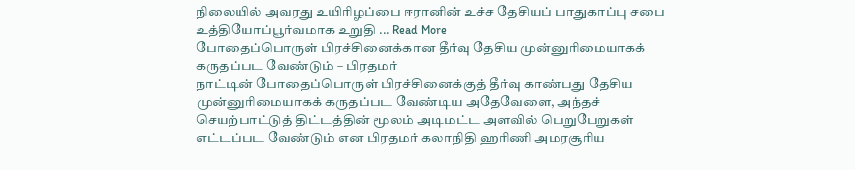நிலையில் அவரது உயிரிழப்பை ஈரானின் உச்ச தேசியப் பாதுகாப்பு சபை உத்தியோப்பூர்வமாக உறுதி ... Read More
போதைப்பொருள் பிரச்சினைக்கான தீர்வு தேசிய முன்னுரிமையாகக் கருதப்பட வேண்டும் – பிரதமர்
நாட்டின் போதைப்பொருள் பிரச்சினைக்குத் தீர்வு காண்பது தேசிய முன்னுரிமையாகக் கருதப்பட வேண்டிய அதேவேளை, அந்தச் செயற்பாட்டுத் திட்டத்தின் மூலம் அடிமட்ட அளவில் பெறுபேறுகள் எட்டப்பட வேண்டும் என பிரதமர் கலாநிதி ஹரிணி அமரசூரிய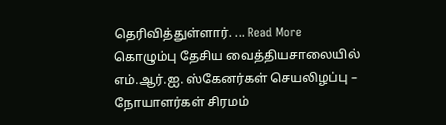தெரிவித்துள்ளார். ... Read More
கொழும்பு தேசிய வைத்தியசாலையில் எம்.ஆர்.ஐ. ஸ்கேனர்கள் செயலிழப்பு – நோயாளர்கள் சிரமம்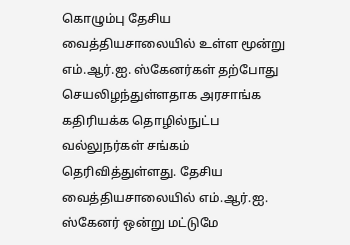கொழும்பு தேசிய வைத்தியசாலையில் உள்ள மூன்று எம்.ஆர்.ஐ. ஸ்கேனர்கள் தற்போது செயலிழந்துள்ளதாக அரசாங்க கதிரியக்க தொழில்நுட்ப வல்லுநர்கள் சங்கம் தெரிவித்துள்ளது. தேசிய வைத்தியசாலையில் எம்.ஆர்.ஐ. ஸ்கேனர் ஒன்று மட்டுமே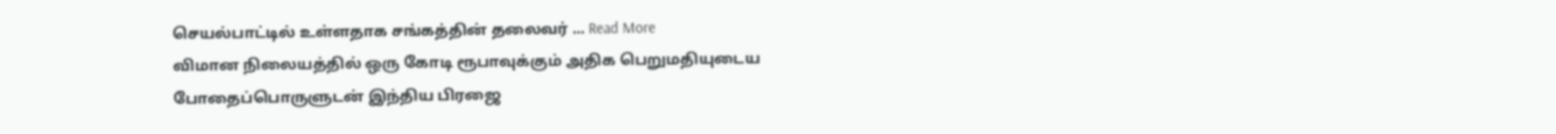செயல்பாட்டில் உள்ளதாக சங்கத்தின் தலைவர் ... Read More
விமான நிலையத்தில் ஒரு கோடி ரூபாவுக்கும் அதிக பெறுமதியுடைய போதைப்பொருளுடன் இந்திய பிரஜை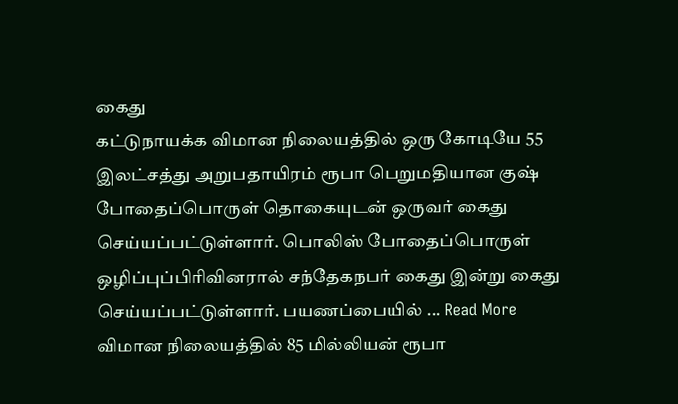கைது
கட்டுநாயக்க விமான நிலையத்தில் ஒரு கோடியே 55 இலட்சத்து அறுபதாயிரம் ரூபா பெறுமதியான குஷ் போதைப்பொருள் தொகையுடன் ஒருவர் கைது செய்யப்பட்டுள்ளார். பொலிஸ் போதைப்பொருள் ஒழிப்புப்பிரிவினரால் சந்தேகநபர் கைது இன்று கைது செய்யப்பட்டுள்ளார். பயணப்பையில் ... Read More
விமான நிலையத்தில் 85 மில்லியன் ரூபா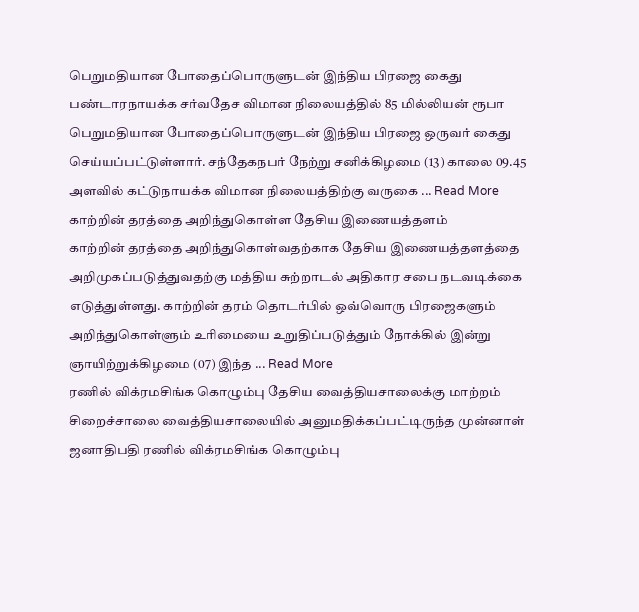பெறுமதியான போதைப்பொருளுடன் இந்திய பிரஜை கைது
பண்டாரநாயக்க சர்வதேச விமான நிலையத்தில் 85 மில்லியன் ரூபா பெறுமதியான போதைப்பொருளுடன் இந்திய பிரஜை ஒருவர் கைது செய்யப்பட்டுள்ளார். சந்தேகநபர் நேற்று சனிக்கிழமை (13) காலை 09.45 அளவில் கட்டுநாயக்க விமான நிலையத்திற்கு வருகை ... Read More
காற்றின் தரத்தை அறிந்துகொள்ள தேசிய இணையத்தளம்
காற்றின் தரத்தை அறிந்துகொள்வதற்காக தேசிய இணையத்தளத்தை அறிமுகப்படுத்துவதற்கு மத்திய சுற்றாடல் அதிகார சபை நடவடிக்கை எடுத்துள்ளது. காற்றின் தரம் தொடர்பில் ஒவ்வொரு பிரஜைகளும் அறிந்துகொள்ளும் உரிமையை உறுதிப்படுத்தும் நோக்கில் இன்று ஞாயிற்றுக்கிழமை (07) இந்த ... Read More
ரணில் விக்ரமசிங்க கொழும்பு தேசிய வைத்தியசாலைக்கு மாற்றம்
சிறைச்சாலை வைத்தியசாலையில் அனுமதிக்கப்பட்டிருந்த முன்னாள் ஜனாதிபதி ரணில் விக்ரமசிங்க கொழும்பு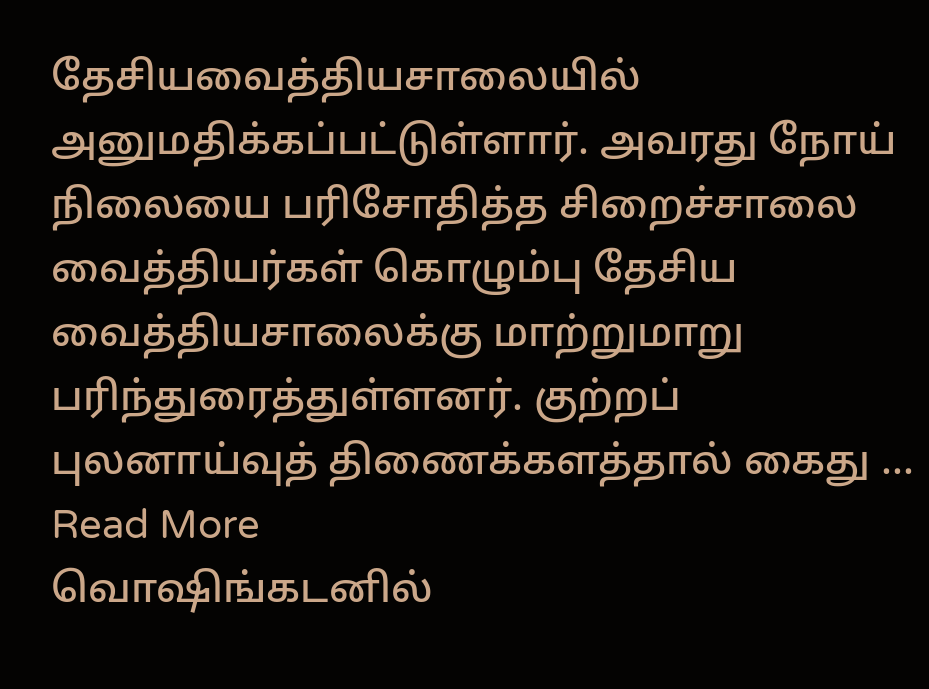தேசியவைத்தியசாலையில் அனுமதிக்கப்பட்டுள்ளார். அவரது நோய் நிலையை பரிசோதித்த சிறைச்சாலை வைத்தியர்கள் கொழும்பு தேசிய வைத்தியசாலைக்கு மாற்றுமாறு பரிந்துரைத்துள்ளனர். குற்றப் புலனாய்வுத் திணைக்களத்தால் கைது ... Read More
வொஷிங்கடனில்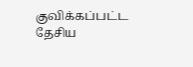குவிக்கப்பட்ட தேசிய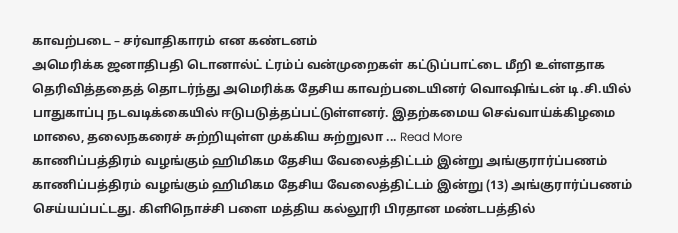காவற்படை – சர்வாதிகாரம் என கண்டனம்
அமெரிக்க ஜனாதிபதி டொனால்ட் ட்ரம்ப் வன்முறைகள் கட்டுப்பாட்டை மீறி உள்ளதாக தெரிவித்ததைத் தொடர்ந்து அமெரிக்க தேசிய காவற்படையினர் வொஷிங்டன் டி.சி.யில் பாதுகாப்பு நடவடிக்கையில் ஈடுபடுத்தப்பட்டுள்ளனர். இதற்கமைய செவ்வாய்க்கிழமை மாலை, தலைநகரைச் சுற்றியுள்ள முக்கிய சுற்றுலா ... Read More
காணிப்பத்திரம் வழங்கும் ஹிமிகம தேசிய வேலைத்திட்டம் இன்று அங்குரார்ப்பணம்
காணிப்பத்திரம் வழங்கும் ஹிமிகம தேசிய வேலைத்திட்டம் இன்று (13) அங்குரார்ப்பணம் செய்யப்பட்டது. கிளிநொச்சி பளை மத்திய கல்லூரி பிரதான மண்டபத்தில்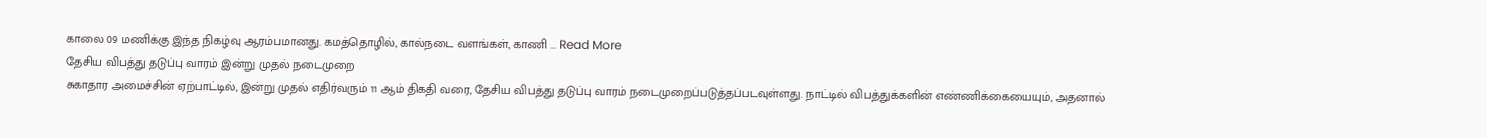காலை 09 மணிக்கு இந்த நிகழ்வு ஆரம்பமானது. கமத்தொழில், கால்நடை வளங்கள், காணி ... Read More
தேசிய விபத்து தடுப்பு வாரம் இன்று முதல் நடைமுறை
சுகாதார அமைச்சின் ஏற்பாட்டில், இன்று முதல் எதிர்வரும் 11 ஆம் திகதி வரை, தேசிய விபத்து தடுப்பு வாரம் நடைமுறைப்படுத்தப்படவுள்ளது. நாட்டில் விபத்துக்களின் எண்ணிக்கையையும், அதனால்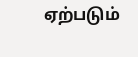ஏற்படும்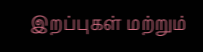இறப்புகள் மற்றும்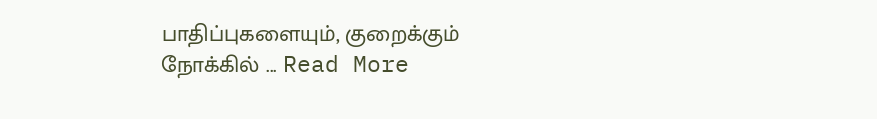பாதிப்புகளையும், குறைக்கும் நோக்கில் ... Read More